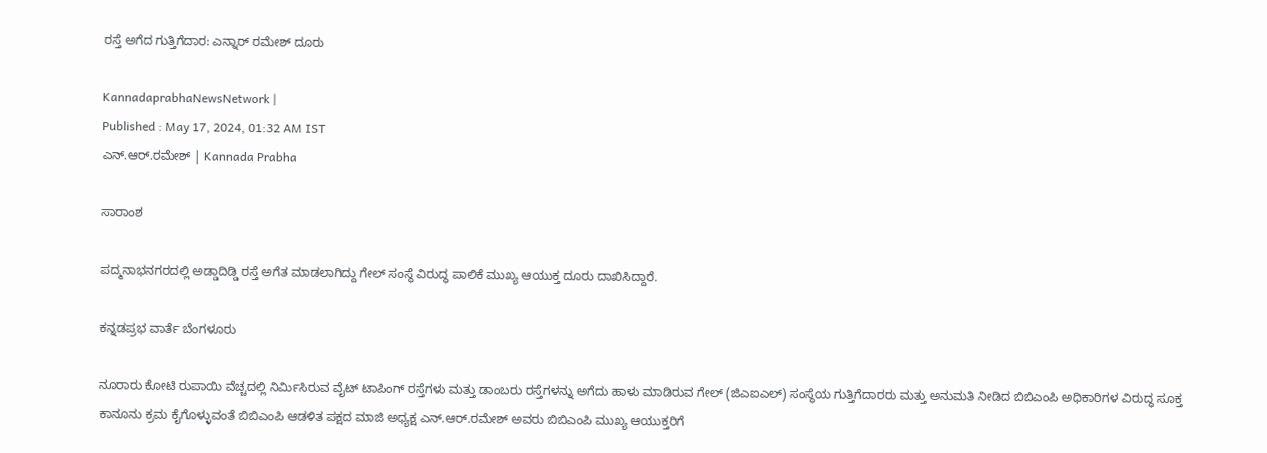ರಸ್ತೆ ಅಗೆದ ಗುತ್ತಿಗೆದಾರ: ಎನ್ನಾರ್‌ ರಮೇಶ್‌ ದೂರು

KannadaprabhaNewsNetwork |
Published : May 17, 2024, 01:32 AM IST
ಎನ್‌.ಆರ್‌.ರಮೇಶ್‌ | Kannada Prabha

ಸಾರಾಂಶ

ಪದ್ಮನಾಭನಗರದಲ್ಲಿ ಅಡ್ಡಾದಿಡ್ಡಿ ರಸ್ತೆ ಅಗೆತ ಮಾಡಲಾಗಿದ್ದು ಗೇಲ್‌ ಸಂಸ್ಥೆ ವಿರುದ್ಧ ಪಾಲಿಕೆ ಮುಖ್ಯ ಆಯುಕ್ತ ದೂರು ದಾಖಿಸಿದ್ದಾರೆ.

ಕನ್ನಡಪ್ರಭ ವಾರ್ತೆ ಬೆಂಗಳೂರು

ನೂರಾರು ಕೋಟಿ ರುಪಾಯಿ ವೆಚ್ಚದಲ್ಲಿ ನಿರ್ಮಿಸಿರುವ ವೈಟ್‌ ಟಾಪಿಂಗ್‌ ರಸ್ತೆಗಳು ಮತ್ತು ಡಾಂಬರು ರಸ್ತೆಗಳನ್ನು ಅಗೆದು ಹಾಳು ಮಾಡಿರುವ ಗೇಲ್‌ (ಜಿಎಐಎಲ್) ಸಂಸ್ಥೆಯ ಗುತ್ತಿಗೆದಾರರು ಮತ್ತು ಅನುಮತಿ ನೀಡಿದ ಬಿಬಿಎಂಪಿ ಅಧಿಕಾರಿಗಳ ವಿರುದ್ಧ ಸೂಕ್ತ ಕಾನೂನು ಕ್ರಮ ಕೈಗೊಳ್ಳುವಂತೆ ಬಿಬಿಎಂಪಿ ಆಡಳಿತ ಪಕ್ಷದ ಮಾಜಿ ಅಧ್ಯಕ್ಷ ಎನ್‌.ಆರ್‌.ರಮೇಶ್‌ ಅವರು ಬಿಬಿಎಂಪಿ ಮುಖ್ಯ ಆಯುಕ್ತರಿಗೆ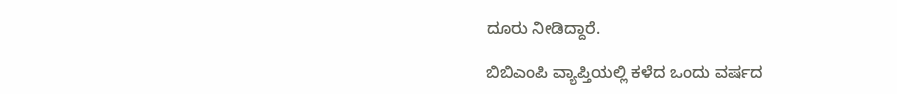ದೂರು ನೀಡಿದ್ದಾರೆ.

ಬಿಬಿಎಂಪಿ ವ್ಯಾಪ್ತಿಯಲ್ಲಿ ಕಳೆದ ಒಂದು ವರ್ಷದ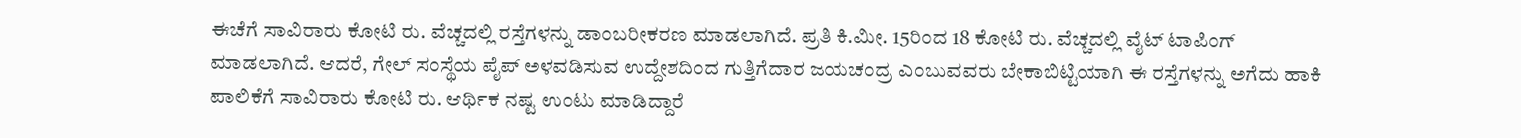ಈಚೆಗೆ ಸಾವಿರಾರು ಕೋಟಿ ರು. ವೆಚ್ಚದಲ್ಲಿ ರಸ್ತೆಗಳನ್ನು ಡಾಂಬರೀಕರಣ ಮಾಡಲಾಗಿದೆ. ಪ್ರತಿ ಕಿ.ಮೀ. 15ರಿಂದ 18 ಕೋಟಿ ರು. ವೆಚ್ಚದಲ್ಲಿ ವೈಟ್‌ ಟಾಪಿಂಗ್‌ ಮಾಡಲಾಗಿದೆ. ಆದರೆ, ಗೇಲ್‌ ಸಂಸ್ಥೆಯ ಪೈಪ್‌ ಅಳವಡಿಸುವ ಉದ್ದೇಶದಿಂದ ಗುತ್ತಿಗೆದಾರ ಜಯಚಂದ್ರ ಎಂಬುವವರು ಬೇಕಾಬಿಟ್ಟಿಯಾಗಿ ಈ ರಸ್ತೆಗಳನ್ನು ಅಗೆದು ಹಾಕಿ ಪಾಲಿಕೆಗೆ ಸಾವಿರಾರು ಕೋಟಿ ರು. ಆರ್ಥಿಕ ನಷ್ಟ ಉಂಟು ಮಾಡಿದ್ದಾರೆ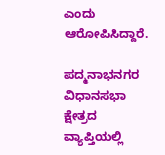ಎಂದು ಆರೋಪಿಸಿದ್ದಾರೆ.

ಪದ್ಮನಾಭನಗರ ವಿಧಾನಸಭಾ ಕ್ಷೇತ್ರದ ವ್ಯಾಪ್ತಿಯಲ್ಲಿ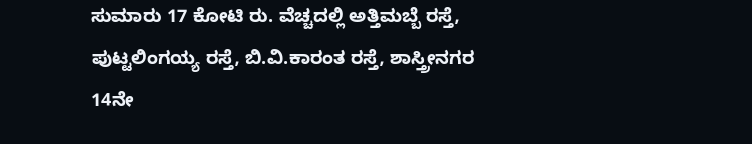ಸುಮಾರು 17 ಕೋಟಿ ರು. ವೆಚ್ಚದಲ್ಲಿ ಅತ್ತಿಮಬ್ಬೆ ರಸ್ತೆ, ಪುಟ್ಟಲಿಂಗಯ್ಯ ರಸ್ತೆ, ಬಿ.ವಿ.ಕಾರಂತ ರಸ್ತೆ, ಶಾಸ್ತ್ರೀನಗರ 14ನೇ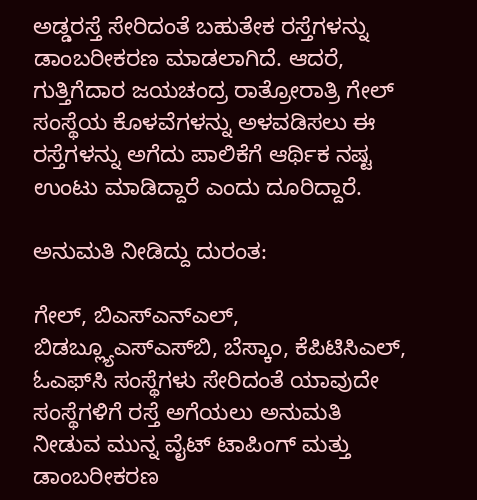ಅಡ್ಡರಸ್ತೆ ಸೇರಿದಂತೆ ಬಹುತೇಕ ರಸ್ತೆಗಳನ್ನು ಡಾಂಬರೀಕರಣ ಮಾಡಲಾಗಿದೆ. ಆದರೆ, ಗುತ್ತಿಗೆದಾರ ಜಯಚಂದ್ರ ರಾತ್ರೋರಾತ್ರಿ ಗೇಲ್‌ ಸಂಸ್ಥೆಯ ಕೊಳವೆಗಳನ್ನು ಅಳವಡಿಸಲು ಈ ರಸ್ತೆಗಳನ್ನು ಅಗೆದು ಪಾಲಿಕೆಗೆ ಆರ್ಥಿಕ ನಷ್ಟ ಉಂಟು ಮಾಡಿದ್ದಾರೆ ಎಂದು ದೂರಿದ್ದಾರೆ.

ಅನುಮತಿ ನೀಡಿದ್ದು ದುರಂತ:

ಗೇಲ್‌, ಬಿಎಸ್‌ಎನ್ಎಲ್‌, ಬಿಡಬ್ಲ್ಯೂಎಸ್‌ಎಸ್‌ಬಿ, ಬೆಸ್ಕಾಂ, ಕೆಪಿಟಿಸಿಎಲ್‌, ಓಎಫ್‌ಸಿ ಸಂಸ್ಥೆಗಳು ಸೇರಿದಂತೆ ಯಾವುದೇ ಸಂಸ್ಥೆಗಳಿಗೆ ರಸ್ತೆ ಅಗೆಯಲು ಅನುಮತಿ ನೀಡುವ ಮುನ್ನ ವೈಟ್‌ ಟಾಪಿಂಗ್‌ ಮತ್ತು ಡಾಂಬರೀಕರಣ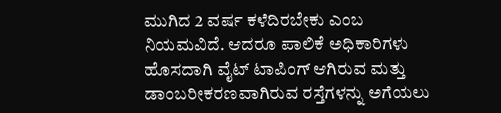ಮುಗಿದ 2 ವರ್ಷ ಕಳೆದಿರಬೇಕು ಎಂಬ ನಿಯಮವಿದೆ. ಆದರೂ ಪಾಲಿಕೆ ಅಧಿಕಾರಿಗಳು ಹೊಸದಾಗಿ ವೈಟ್‌ ಟಾಪಿಂಗ್‌ ಆಗಿರುವ ಮತ್ತು ಡಾಂಬರೀಕರಣವಾಗಿರುವ ರಸ್ತೆಗಳನ್ನು ಅಗೆಯಲು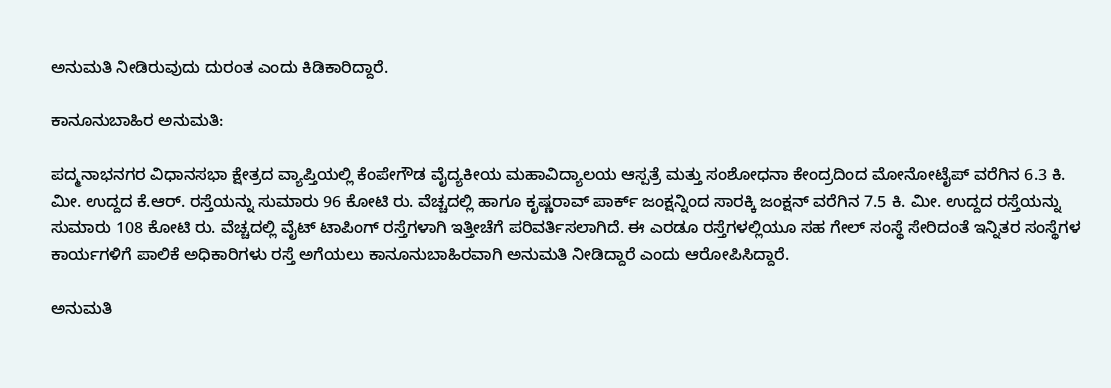ಅನುಮತಿ ನೀಡಿರುವುದು ದುರಂತ ಎಂದು ಕಿಡಿಕಾರಿದ್ದಾರೆ.

ಕಾನೂನುಬಾಹಿರ ಅನುಮತಿ:

ಪದ್ಮನಾಭನಗರ ವಿಧಾನಸಭಾ ಕ್ಷೇತ್ರದ ವ್ಯಾಪ್ತಿಯಲ್ಲಿ ಕೆಂಪೇಗೌಡ ವೈದ್ಯಕೀಯ ಮಹಾವಿದ್ಯಾಲಯ ಆಸ್ಪತ್ರೆ ಮತ್ತು ಸಂಶೋಧನಾ ಕೇಂದ್ರದಿಂದ ಮೋನೋಟೈಪ್ ವರೆಗಿನ 6.3 ಕಿ. ಮೀ. ಉದ್ದದ ಕೆ.ಆರ್. ರಸ್ತೆಯನ್ನು ಸುಮಾರು 96 ಕೋಟಿ ರು. ವೆಚ್ಚದಲ್ಲಿ ಹಾಗೂ ಕೃಷ್ಣರಾವ್ ಪಾರ್ಕ್ ಜಂಕ್ಷನ್ನಿಂದ ಸಾರಕ್ಕಿ ಜಂಕ್ಷನ್ ವರೆಗಿನ 7.5 ಕಿ. ಮೀ. ಉದ್ದದ ರಸ್ತೆಯನ್ನು ಸುಮಾರು 108 ಕೋಟಿ ರು. ವೆಚ್ಚದಲ್ಲಿ ವೈಟ್‌ ಟಾಪಿಂಗ್‌ ರಸ್ತೆಗಳಾಗಿ ಇತ್ತೀಚೆಗೆ ಪರಿವರ್ತಿಸಲಾಗಿದೆ. ಈ ಎರಡೂ ರಸ್ತೆಗಳಲ್ಲಿಯೂ ಸಹ ಗೇಲ್‌ ಸಂಸ್ಥೆ ಸೇರಿದಂತೆ ಇನ್ನಿತರ ಸಂಸ್ಥೆಗಳ ಕಾರ್ಯಗಳಿಗೆ ಪಾಲಿಕೆ ಅಧಿಕಾರಿಗಳು ರಸ್ತೆ ಅಗೆಯಲು ಕಾನೂನುಬಾಹಿರವಾಗಿ ಅನುಮತಿ ನೀಡಿದ್ದಾರೆ ಎಂದು ಆರೋಪಿಸಿದ್ದಾರೆ.

ಅನುಮತಿ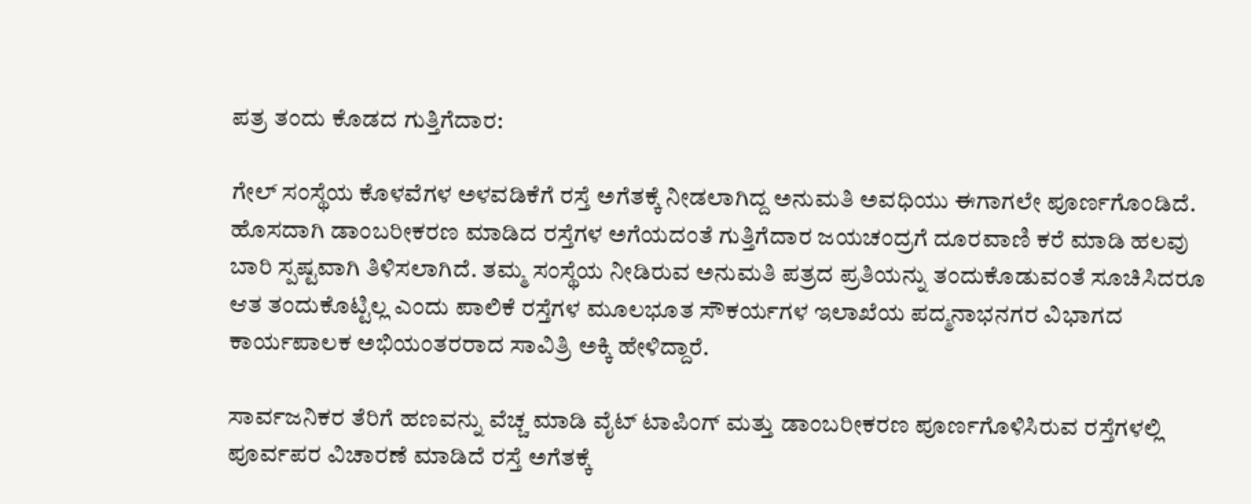ಪತ್ರ ತಂದು ಕೊಡದ ಗುತ್ತಿಗೆದಾರ:

ಗೇಲ್‌ ಸಂಸ್ಥೆಯ ಕೊಳವೆಗಳ ಅಳವಡಿಕೆಗೆ ರಸ್ತೆ ಅಗೆತಕ್ಕೆ ನೀಡಲಾಗಿದ್ದ ಅನುಮತಿ ಅವಧಿಯು ಈಗಾಗಲೇ ಪೂರ್ಣಗೊಂಡಿದೆ. ಹೊಸದಾಗಿ ಡಾಂಬರೀಕರಣ ಮಾಡಿದ ರಸ್ತೆಗಳ ಅಗೆಯದಂತೆ ಗುತ್ತಿಗೆದಾರ ಜಯಚಂದ್ರಗೆ ದೂರವಾಣಿ ಕರೆ ಮಾಡಿ ಹಲವು ಬಾರಿ ಸ್ಪಷ್ಟವಾಗಿ ತಿಳಿಸಲಾಗಿದೆ. ತಮ್ಮ ಸಂಸ್ಥೆಯ ನೀಡಿರುವ ಅನುಮತಿ ಪತ್ರದ ಪ್ರತಿಯನ್ನು ತಂದುಕೊಡುವಂತೆ ಸೂಚಿಸಿದರೂ ಆತ ತಂದುಕೊಟ್ಟಿಲ್ಲ ಎಂದು ಪಾಲಿಕೆ ರಸ್ತೆಗಳ ಮೂಲಭೂತ ಸೌಕರ್ಯಗಳ ಇಲಾಖೆಯ ಪದ್ಮನಾಭನಗರ ವಿಭಾಗದ ಕಾರ್ಯಪಾಲಕ ಅಭಿಯಂತರರಾದ ಸಾವಿತ್ರಿ ಅಕ್ಕಿ ಹೇಳಿದ್ದಾರೆ.

ಸಾರ್ವಜನಿಕರ ತೆರಿಗೆ ಹಣವನ್ನು ವೆಚ್ಚ ಮಾಡಿ ವೈಟ್‌ ಟಾಪಿಂಗ್‌ ಮತ್ತು ಡಾಂಬರೀಕರಣ ಪೂರ್ಣಗೊಳಿಸಿರುವ ರಸ್ತೆಗಳಲ್ಲಿ ಪೂರ್ವಪರ ವಿಚಾರಣೆ ಮಾಡಿದೆ ರಸ್ತೆ ಅಗೆತಕ್ಕೆ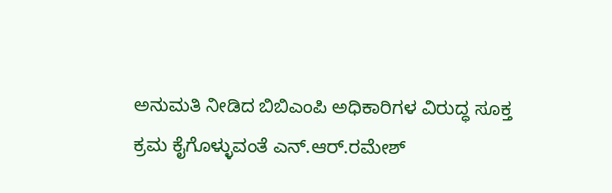ಅನುಮತಿ ನೀಡಿದ ಬಿಬಿಎಂಪಿ ಅಧಿಕಾರಿಗಳ ವಿರುದ್ಧ ಸೂಕ್ತ ಕ್ರಮ ಕೈಗೊಳ್ಳುವಂತೆ ಎನ್‌.ಆರ್‌.ರಮೇಶ್‌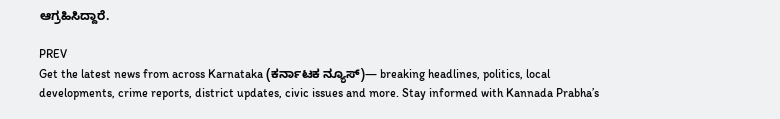ಆಗ್ರಹಿಸಿದ್ದಾರೆ.

PREV
Get the latest news from across Karnataka (ಕರ್ನಾಟಕ ನ್ಯೂಸ್)— breaking headlines, politics, local developments, crime reports, district updates, civic issues and more. Stay informed with Kannada Prabha’s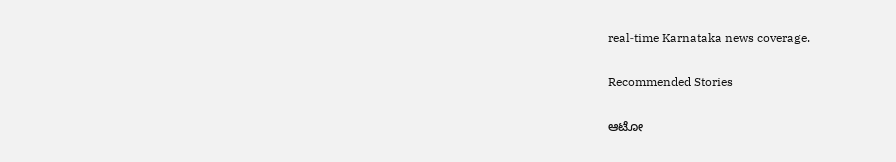real‑time Karnataka news coverage.

Recommended Stories

ಆಟೋ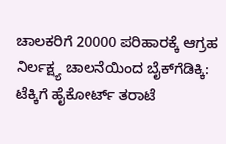ಚಾಲಕರಿಗೆ 20000 ಪರಿಹಾರಕ್ಕೆ ಆಗ್ರಹ
ನಿರ್ಲಕ್ಷ್ಯ ಚಾಲನೆಯಿಂದ ಬೈಕ್‌ಗೆಡಿಕ್ಕಿ: ಟೆಕ್ಕಿಗೆ ಹೈಕೋರ್ಟ್‌ ತರಾಟೆ